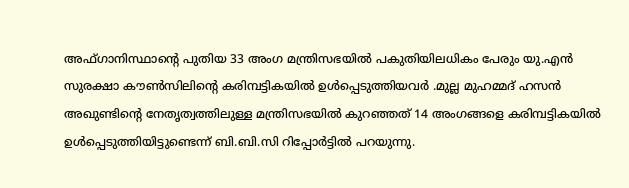അഫ്ഗാനിസ്ഥാന്റെ പുതിയ 33 അംഗ മന്ത്രിസഭയിൽ പകുതിയിലധികം പേരും യു.എൻ സുരക്ഷാ കൗൺസിലിന്റെ കരിമ്പട്ടികയിൽ ഉൾപ്പെടുത്തിയവർ .മുല്ല മുഹമ്മദ് ഹസൻ അഖുണ്ടിന്റെ നേതൃത്വത്തിലുള്ള മന്ത്രിസഭയിൽ കുറഞ്ഞത് 14 അംഗങ്ങളെ കരിമ്പട്ടികയിൽ ഉൾപ്പെടുത്തിയിട്ടുണ്ടെന്ന് ബി.ബി.സി റിപ്പോർട്ടിൽ പറയുന്നു.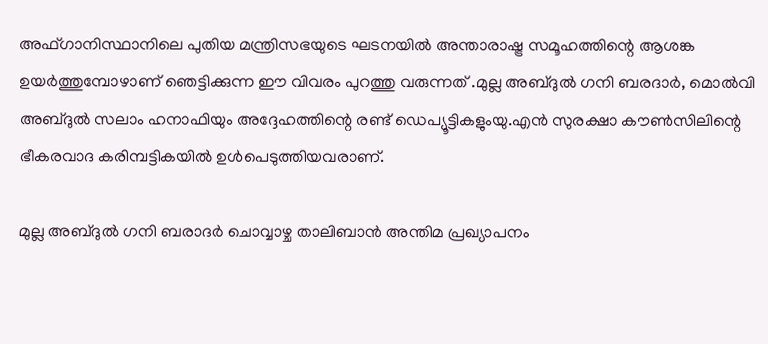അഫ്ഗാനിസ്ഥാനിലെ പുതിയ മന്ത്രിസഭയുടെ ഘടനയിൽ അന്താരാഷ്ട്ര സമൂഹത്തിന്റെ ആശങ്ക ഉയർത്തുമ്പോഴാണ് ഞെട്ടിക്കുന്ന ഈ വിവരം പുറത്തു വരുന്നത് .മുല്ല അബ്ദുൽ ഗനി ബരദാർ, മൊൽവി അബ്ദുൽ സലാം ഹനാഫിയും അദ്ദേഹത്തിന്റെ രണ്ട് ഡെപ്യൂട്ടികളുംയു.എൻ സുരക്ഷാ കൗൺസിലിന്റെ ഭീകരവാദ കരിമ്പട്ടികയിൽ ഉൾപെടുത്തിയവരാണ്.

മുല്ല അബ്ദുൽ ഗനി ബരാദർ ചൊവ്വാഴ്ച താലിബാൻ അന്തിമ പ്രഖ്യാപനം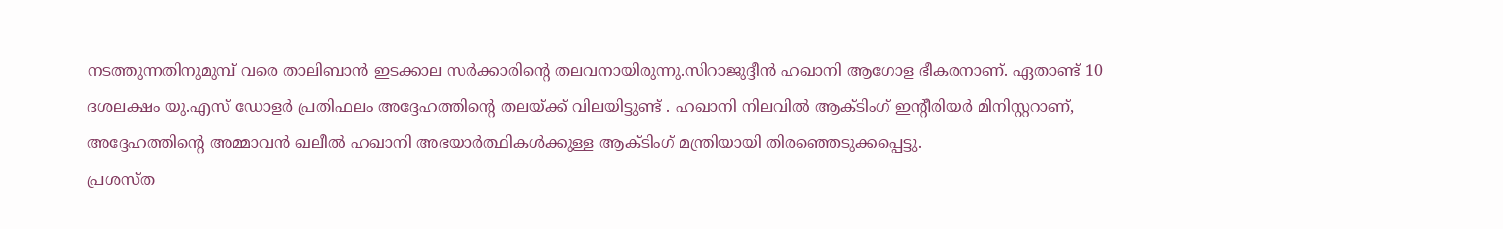നടത്തുന്നതിനുമുമ്പ് വരെ താലിബാൻ ഇടക്കാല സർക്കാരിന്റെ തലവനായിരുന്നു.സിറാജുദ്ദീൻ ഹഖാനി ആഗോള ഭീകരനാണ്. ഏതാണ്ട് 10 ദശലക്ഷം യു.എസ് ഡോളർ പ്രതിഫലം അദ്ദേഹത്തിന്റെ തലയ്ക്ക് വിലയിട്ടുണ്ട് . ഹഖാനി നിലവിൽ ആക്ടിംഗ് ഇന്റീരിയർ മിനിസ്റ്ററാണ്, അദ്ദേഹത്തിന്റെ അമ്മാവൻ ഖലീൽ ഹഖാനി അഭയാർത്ഥികൾക്കുള്ള ആക്ടിംഗ് മന്ത്രിയായി തിരഞ്ഞെടുക്കപ്പെട്ടു.
പ്രശസ്ത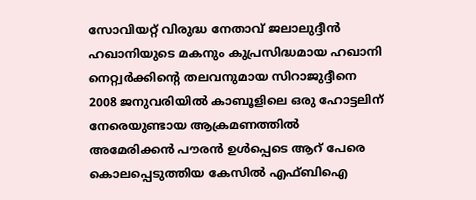സോവിയറ്റ് വിരുദ്ധ നേതാവ് ജലാലുദ്ദീൻ ഹഖാനിയുടെ മകനും കുപ്രസിദ്ധമായ ഹഖാനി നെറ്റ്വർക്കിന്റെ തലവനുമായ സിറാജുദ്ദീനെ 2008 ജനുവരിയിൽ കാബൂളിലെ ഒരു ഹോട്ടലിന് നേരെയുണ്ടായ ആക്രമണത്തിൽ അമേരിക്കൻ പൗരൻ ഉൾപ്പെടെ ആറ് പേരെ കൊലപ്പെടുത്തിയ കേസിൽ എഫ്ബിഐ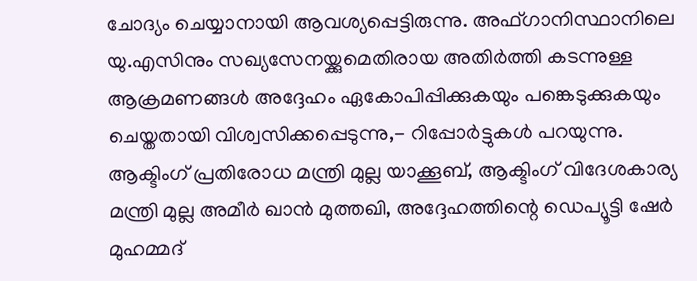ചോദ്യം ചെയ്യാനായി ആവശ്യപ്പെട്ടിരുന്നു. അഫ്ഗാനിസ്ഥാനിലെ യു.എസിനും സഖ്യസേനയ്ക്കുമെതിരായ അതിർത്തി കടന്നുള്ള ആക്രമണങ്ങൾ അദ്ദേഹം ഏകോപിപ്പിക്കുകയും പങ്കെടുക്കുകയും ചെയ്തതായി വിശ്വസിക്കപ്പെടുന്നു,- റിപ്പോർട്ടുകൾ പറയുന്നു.
ആക്ടിംഗ് പ്രതിരോധ മന്ത്രി മുല്ല യാക്കൂബ്, ആക്ടിംഗ് വിദേശകാര്യ മന്ത്രി മുല്ല അമീർ ഖാൻ മുത്തഖി, അദ്ദേഹത്തിന്റെ ഡെപ്യൂട്ടി ഷേർ മുഹമ്മദ്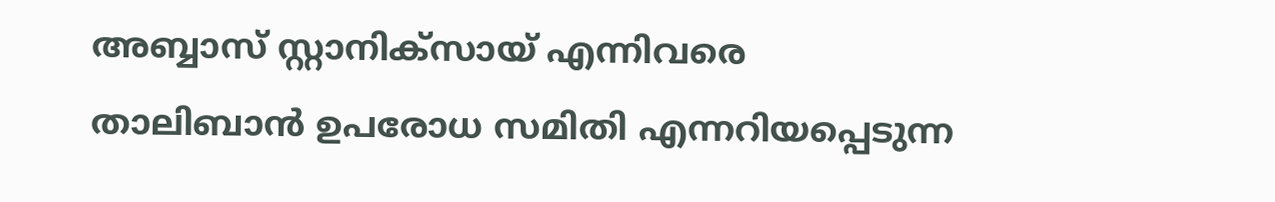അബ്ബാസ് സ്റ്റാനിക്സായ് എന്നിവരെ താലിബാൻ ഉപരോധ സമിതി എന്നറിയപ്പെടുന്ന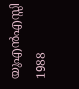യുഎൻഎസ്സി 1988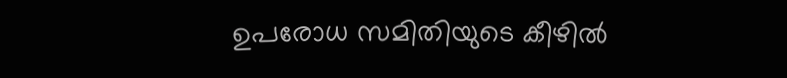ഉപരോധ സമിതിയുടെ കീഴിൽ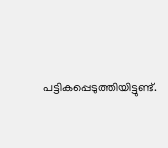പട്ടികപ്പെടുത്തിയിട്ടുണ്ട്.